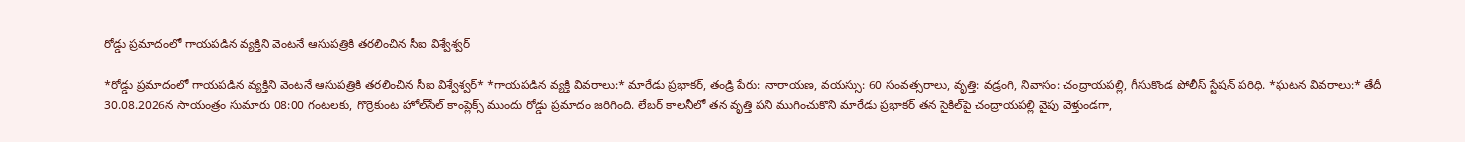రోడ్డు ప్రమాదంలో గాయపడిన వ్యక్తిని వెంటనే ఆసుపత్రికి తరలించిన సీఐ విశ్వేశ్వర్

*రోడ్డు ప్రమాదంలో గాయపడిన వ్యక్తిని వెంటనే ఆసుపత్రికి తరలించిన సీఐ విశ్వేశ్వర్* *గాయపడిన వ్యక్తి వివరాలు:* మారేడు ప్రభాకర్, తండ్రి పేరు: నారాయణ, వయస్సు: 60 సంవత్సరాలు, వృత్తి: వడ్రంగి, నివాసం: చంద్రాయపల్లి, గీసుకొండ పోలీస్ స్టేషన్ పరిధి. *ఘటన వివరాలు:* తేదీ 30.08.2026న సాయంత్రం సుమారు 08:00 గంటలకు, గొర్రెకుంట హోల్‌సేల్ కాంప్లెక్స్ ముందు రోడ్డు ప్రమాదం జరిగింది. లేబర్ కాలనీలో తన వృత్తి పని ముగించుకొని మారేడు ప్రభాకర్ తన సైకిల్‌పై చంద్రాయపల్లి వైపు వెళ్తుండగా,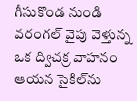గీసుకొండ నుండి వరంగల్ వైపు వెళ్తున్న ఒక ద్విచక్ర వాహనం ఆయన సైకిల్‌ను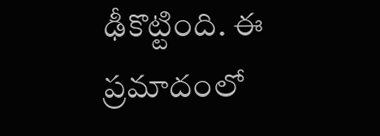ఢీకొట్టింది. ఈ ప్రమాదంలో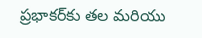ప్రభాకర్‌కు తల మరియు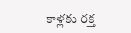కాళ్లకు రక్త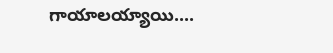గాయాలయ్యాయి....